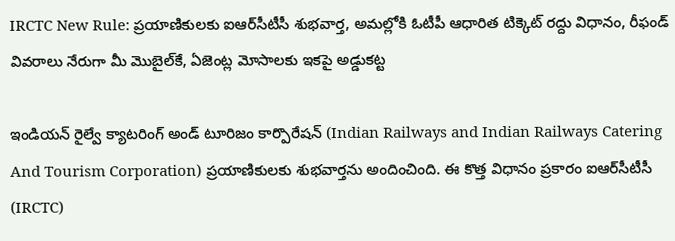IRCTC New Rule: ప్రయాణికులకు ఐఆర్‌సీటీసీ శుభవార్త, అమల్లోకి ఓటీపీ ఆధారిత టిక్కెట్‌ రద్దు విధానం, రీఫండ్ వివరాలు నేరుగా మీ మొబైల్‌‌కే, ఏజెంట్ల మోసాలకు ఇకపై అడ్డుకట్ట

ఇండియన్‌ రైల్వే క్యాటరింగ్‌ అండ్‌ టూరిజం కార్పొరేషన్‌ (Indian Railways and Indian Railways Catering And Tourism Corporation) ప్రయాణికులకు శుభవార్తను అందించింది. ఈ కొత్త విధానం ప్రకారం ఐఆర్‌సీటీసీ (IRCTC)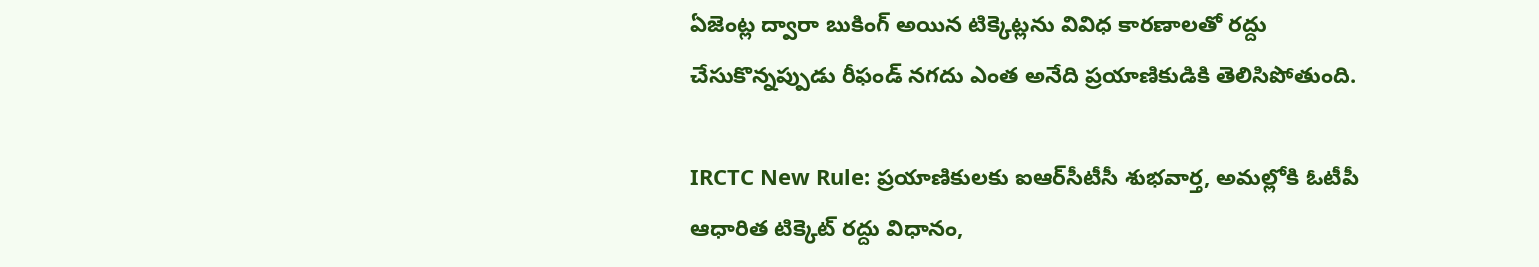ఏజెంట్ల ద్వారా బుకింగ్‌ అయిన టిక్కెట్లను వివిధ కారణాలతో రద్దు చేసుకొన్నప్పుడు రీఫండ్‌ నగదు ఎంత అనేది ప్రయాణికుడికి తెలిసిపోతుంది.

IRCTC New Rule: ప్రయాణికులకు ఐఆర్‌సీటీసీ శుభవార్త, అమల్లోకి ఓటీపీ ఆధారిత టిక్కెట్‌ రద్దు విధానం,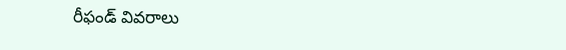రీఫండ్ వివరాలు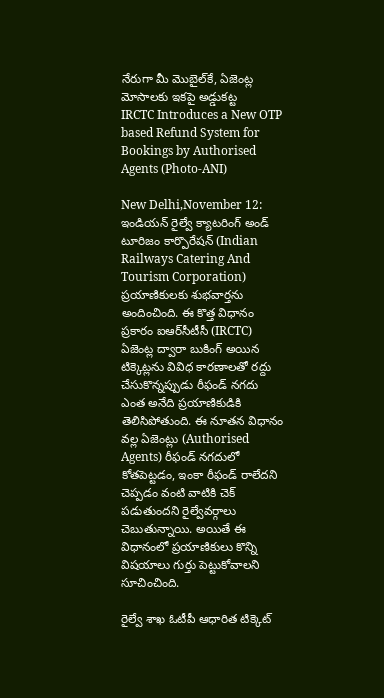నేరుగా మీ మొబైల్‌‌కే, ఏజెంట్ల మోసాలకు ఇకపై అడ్డుకట్ట
IRCTC Introduces a New OTP based Refund System for Bookings by Authorised Agents (Photo-ANI)

New Delhi,November 12: ఇండియన్‌ రైల్వే క్యాటరింగ్‌ అండ్‌ టూరిజం కార్పొరేషన్‌ (Indian Railways Catering And Tourism Corporation) ప్రయాణికులకు శుభవార్తను అందించింది. ఈ కొత్త విధానం ప్రకారం ఐఆర్‌సీటీసీ (IRCTC) ఏజెంట్ల ద్వారా బుకింగ్‌ అయిన టిక్కెట్లను వివిధ కారణాలతో రద్దు చేసుకొన్నప్పుడు రీఫండ్‌ నగదు ఎంత అనేది ప్రయాణికుడికి తెలిసిపోతుంది. ఈ నూతన విధానం వల్ల ఏజెంట్లు (Authorised Agents) రీఫండ్‌ నగదులో కోతపెట్టడం, ఇంకా రీఫండ్‌ రాలేదని చెప్పడం వంటి వాటికి చెక్‌ పడుతుందని రైల్వేవర్గాలు చెబుతున్నాయి. అయితే ఈ విధానంలో ప్రయాణికులు కొన్ని విషయాలు గుర్తు పెట్టుకోవాలని సూచించింది.

రైల్వే శాఖ ఓటీపీ ఆధారిత టిక్కెట్‌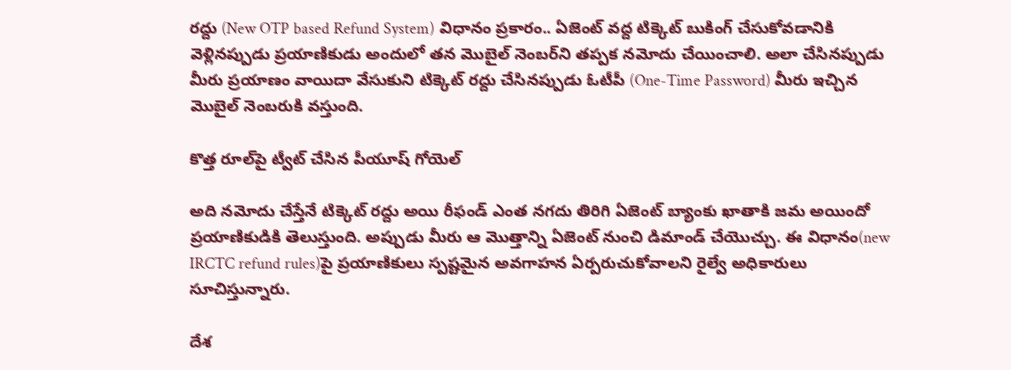రద్దు (New OTP based Refund System) విధానం ప్రకారం.. ఏజెంట్‌ వద్ద టిక్కెట్‌ బుకింగ్‌ చేసుకోవడానికి వెళ్లినప్పుడు ప్రయాణికుడు అందులో తన మొబైల్‌ నెంబర్‌ని తప్పక నమోదు చేయించాలి. అలా చేసినప్పుడు మీరు ప్రయాణం వాయిదా వేసుకుని టిక్కెట్‌ రద్దు చేసినప్పుడు ఓటీపీ (One-Time Password) మీరు ఇచ్చిన మొబైల్‌ నెంబరుకి వస్తుంది.

కొత్త రూల్‌పై ట్వీట్ చేసిన పీయూష్ గోయెల్

అది నమోదు చేస్తేనే టిక్కెట్‌ రద్దు అయి రీఫండ్‌ ఎంత నగదు తిరిగి ఏజెంట్‌ బ్యాంకు ఖాతాకి జమ అయిందో ప్రయాణికుడికి తెలుస్తుంది. అప్పుడు మీరు ఆ మొత్తాన్ని ఏజెంట్‌ నుంచి డిమాండ్‌ చేయొచ్చు. ఈ విధానం(new IRCTC refund rules)పై ప్రయాణికులు స్పష్టమైన అవగాహన ఏర్పరుచుకోవాలని రైల్వే అధికారులు సూచిస్తున్నారు.

దేశ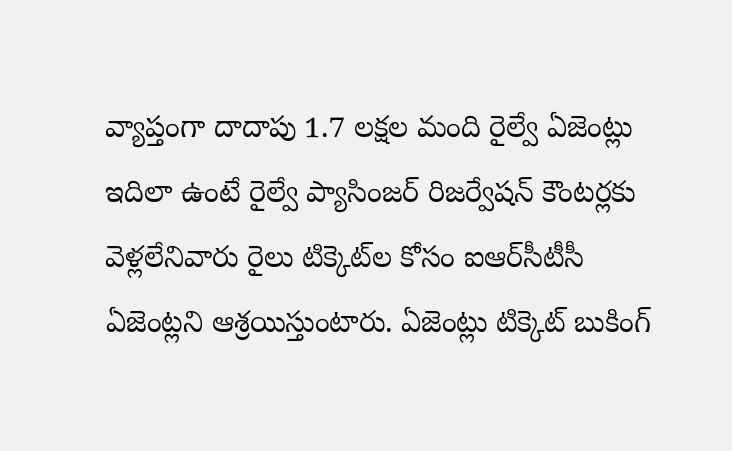వ్యాప్తంగా దాదాపు 1.7 లక్షల మంది రైల్వే ఏజెంట్లు ఇదిలా ఉంటే రైల్వే ప్యాసింజర్‌ రిజర్వేషన్‌ కౌంటర్లకు వెళ్లలేనివారు రైలు టిక్కెట్‌ల కోసం ఐఆర్‌సీటీసీ ఏజెంట్లని ఆశ్రయిస్తుంటారు. ఏజెంట్లు టిక్కెట్‌ బుకింగ్‌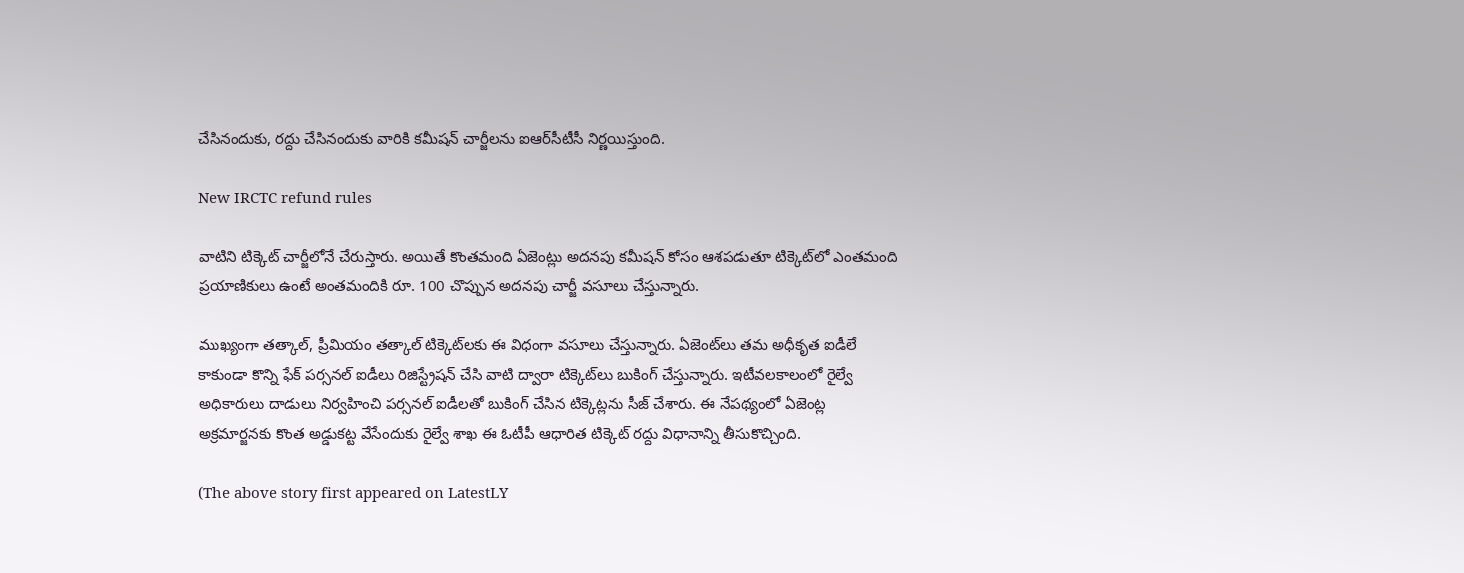చేసినందుకు, రద్దు చేసినందుకు వారికి కమీషన్‌ చార్జీలను ఐఆర్‌సీటీసీ నిర్ణయిస్తుంది.

New IRCTC refund rules

వాటిని టిక్కెట్‌ చార్జీలోనే చేరుస్తారు. అయితే కొంతమంది ఏజెంట్లు అదనపు కమీషన్‌ కోసం ఆశపడుతూ టిక్కెట్‌లో ఎంతమంది ప్రయాణికులు ఉంటే అంతమందికి రూ. 100 చొప్పున అదనపు చార్జీ వసూలు చేస్తున్నారు.

ముఖ్యంగా తత్కాల్‌, ప్రీమియం తత్కాల్‌ టిక్కెట్‌లకు ఈ విధంగా వసూలు చేస్తున్నారు. ఏజెంట్‌లు తమ అధీకృత ఐడీలే కాకుండా కొన్ని ఫేక్‌ పర్సనల్‌ ఐడీలు రిజిస్ట్రేషన్‌ చేసి వాటి ద్వారా టిక్కెట్‌లు బుకింగ్‌ చేస్తున్నారు. ఇటీవలకాలంలో రైల్వే అధికారులు దాడులు నిర్వహించి పర్సనల్‌ ఐడీలతో బుకింగ్‌ చేసిన టిక్కెట్లను సీజ్‌ చేశారు. ఈ నేపథ్యంలో ఏజెంట్ల అక్రమార్జనకు కొంత అడ్డుకట్ట వేసేందుకు రైల్వే శాఖ ఈ ఓటీపీ ఆధారిత టిక్కెట్‌ రద్దు విధానాన్ని తీసుకొచ్చింది.

(The above story first appeared on LatestLY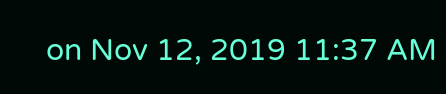on Nov 12, 2019 11:37 AM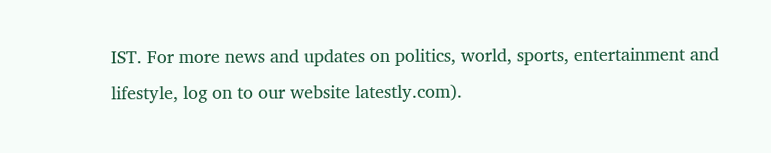IST. For more news and updates on politics, world, sports, entertainment and lifestyle, log on to our website latestly.com).